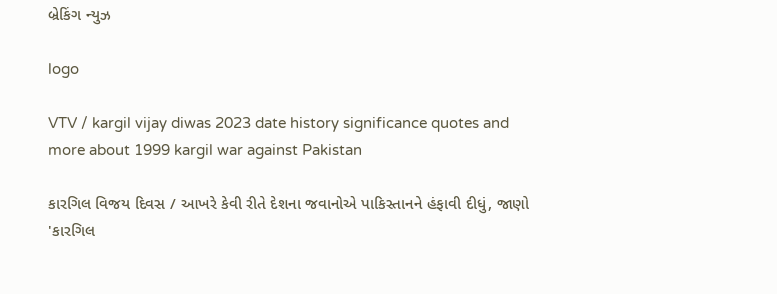બ્રેકિંગ ન્યુઝ

logo

VTV / kargil vijay diwas 2023 date history significance quotes and more about 1999 kargil war against Pakistan

કારગિલ વિજય દિવસ / આખરે કેવી રીતે દેશના જવાનોએ પાકિસ્તાનને હંફાવી દીધું, જાણો 'કારગિલ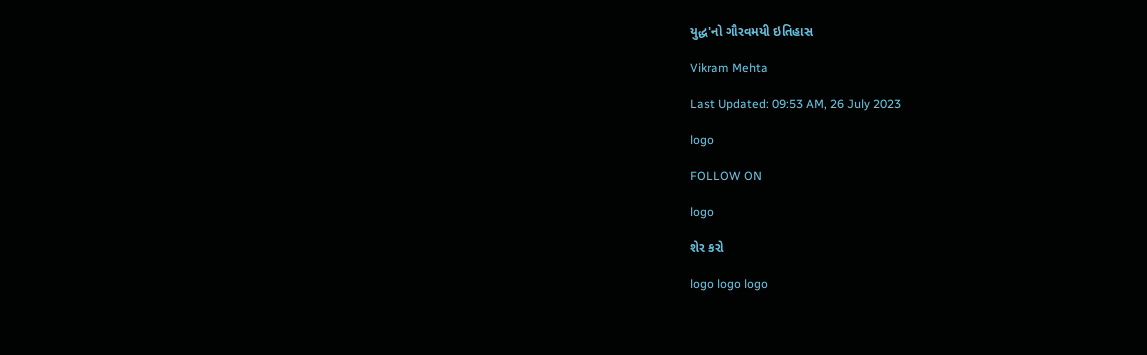યુદ્ધ'નો ગૌરવમયી ઇતિહાસ

Vikram Mehta

Last Updated: 09:53 AM, 26 July 2023

logo

FOLLOW ON

logo

શેર કરો

logo logo logo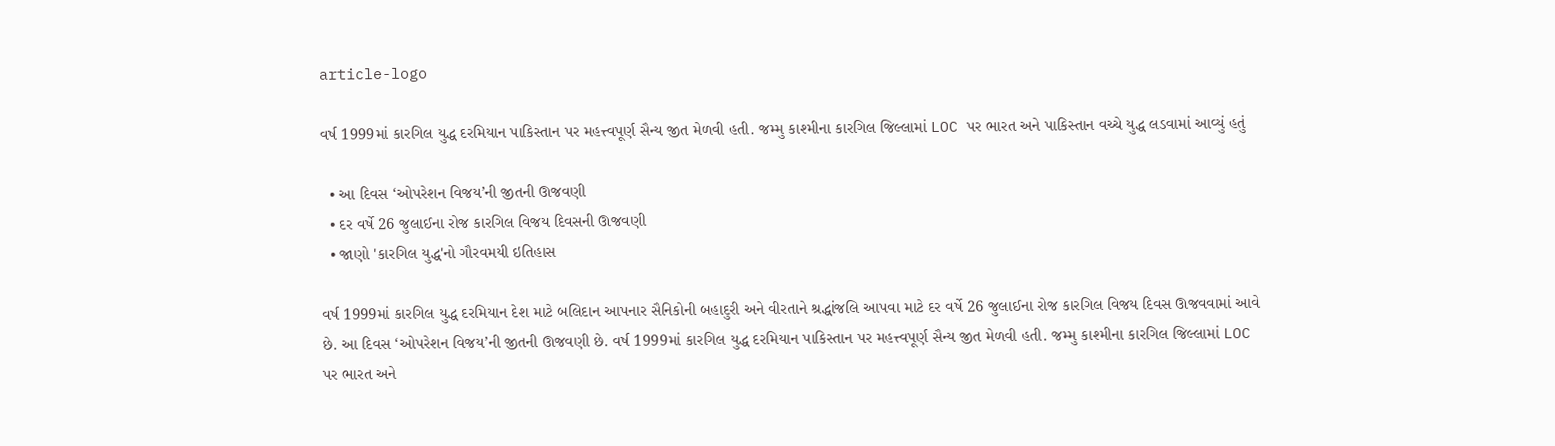article-logo

વર્ષ 1999માં કારગિલ યુદ્ધ દરમિયાન પાકિસ્તાન પર મહત્ત્વપૂર્ણ સૈન્ય જીત મેળવી હતી. જમ્મુ કાશ્મીના કારગિલ જિલ્લામાં LOC પર ભારત અને પાકિસ્તાન વચ્ચે યુદ્ધ લડવામાં આવ્યું હતું

  • આ દિવસ ‘ઓપરેશન વિજય’ની જીતની ઊજવણી
  • દર વર્ષે 26 જુલાઈના રોજ કારગિલ વિજય દિવસની ઊજવણી
  • જાણો 'કારગિલ યુદ્ધ'નો ગૌરવમયી ઇતિહાસ

વર્ષ 1999માં કારગિલ યુદ્ધ દરમિયાન દેશ માટે બલિદાન આપનાર સૈનિકોની બહાદુરી અને વીરતાને શ્રદ્ધાંજલિ આપવા માટે દર વર્ષે 26 જુલાઈના રોજ કારગિલ વિજય દિવસ ઊજવવામાં આવે છે. આ દિવસ ‘ઓપરેશન વિજય’ની જીતની ઊજવણી છે. વર્ષ 1999માં કારગિલ યુદ્ધ દરમિયાન પાકિસ્તાન પર મહત્ત્વપૂર્ણ સૈન્ય જીત મેળવી હતી. જમ્મુ કાશ્મીના કારગિલ જિલ્લામાં LOC પર ભારત અને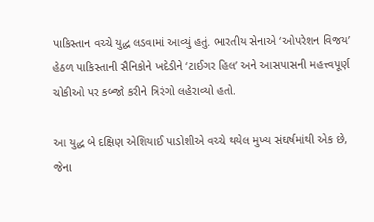પાકિસ્તાન વચ્ચે યુદ્ધ લડવામાં આવ્યું હતું. ભારતીય સેનાએ ‘ઓપરેશન વિજય’ હેઠળ પાકિસ્તાની સૈનિકોને ખદેડીને ‘ટાઈગર હિલ’ અને આસપાસની મહત્ત્વપૂર્ણ ચોકીઓ પર કબ્જો કરીને ત્રિરંગો લહેરાવ્યો હતો.

આ યુદ્ધ બે દક્ષિણ એશિયાઈ પાડોશીએ વચ્ચે થયેલ મુખ્ય સંઘર્ષમાંથી એક છે, જેના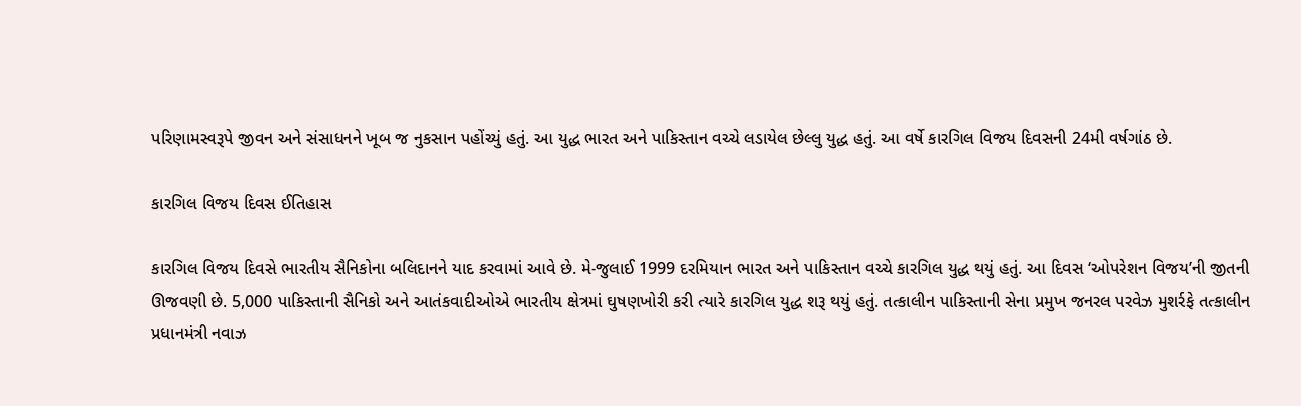પરિણામસ્વરૂપે જીવન અને સંસાધનને ખૂબ જ નુકસાન પહોંચ્યું હતું. આ યુદ્ધ ભારત અને પાકિસ્તાન વચ્ચે લડાયેલ છેલ્લુ યુદ્ધ હતું. આ વર્ષે કારગિલ વિજય દિવસની 24મી વર્ષગાંઠ છે.

કારગિલ વિજય દિવસ ઈતિહાસ

કારગિલ વિજય દિવસે ભારતીય સૈનિકોના બલિદાનને યાદ કરવામાં આવે છે. મે-જુલાઈ 1999 દરમિયાન ભારત અને પાકિસ્તાન વચ્ચે કારગિલ યુદ્ધ થયું હતું. આ દિવસ ‘ઓપરેશન વિજય’ની જીતની ઊજવણી છે. 5,000 પાકિસ્તાની સૈનિકો અને આતંકવાદીઓએ ભારતીય ક્ષેત્રમાં ઘુષણખોરી કરી ત્યારે કારગિલ યુદ્ધ શરૂ થયું હતું. તત્કાલીન પાકિસ્તાની સેના પ્રમુખ જનરલ પરવેઝ મુશર્રફે તત્કાલીન પ્રધાનમંત્રી નવાઝ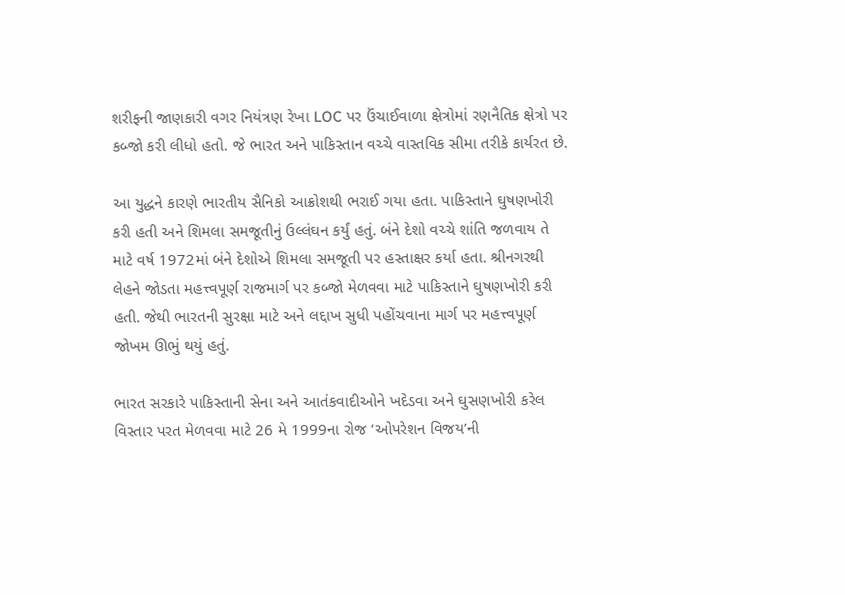શરીફની જાણકારી વગર નિયંત્રણ રેખા LOC પર ઉંચાઈવાળા ક્ષેત્રોમાં રણનૈતિક ક્ષેત્રો પર કબ્જો કરી લીધો હતો. જે ભારત અને પાકિસ્તાન વચ્ચે વાસ્તવિક સીમા તરીકે કાર્યરત છે.

આ યુદ્ધને કારણે ભારતીય સૈનિકો આક્રોશથી ભરાઈ ગયા હતા. પાકિસ્તાને ઘુષણખોરી કરી હતી અને શિમલા સમજૂતીનું ઉલ્લંઘન કર્યું હતું. બંને દેશો વચ્ચે શાંતિ જળવાય તે માટે વર્ષ 1972માં બંને દેશોએ શિમલા સમજૂતી પર હસ્તાક્ષર કર્યા હતા. શ્રીનગરથી લેહને જોડતા મહત્ત્વપૂર્ણ રાજમાર્ગ પર કબ્જો મેળવવા માટે પાકિસ્તાને ઘુષણખોરી કરી હતી. જેથી ભારતની સુરક્ષા માટે અને લદ્દાખ સુધી પહોંચવાના માર્ગ પર મહત્ત્વપૂર્ણ જોખમ ઊભું થયું હતું.

ભારત સરકારે પાકિસ્તાની સેના અને આતંકવાદીઓને ખદેડવા અને ઘુસણખોરી કરેલ વિસ્તાર પરત મેળવવા માટે 26 મે 1999ના રોજ ‘ઓપરેશન વિજય’ની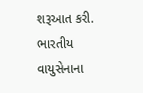શરૂઆત કરી. ભારતીય વાયુસેનાના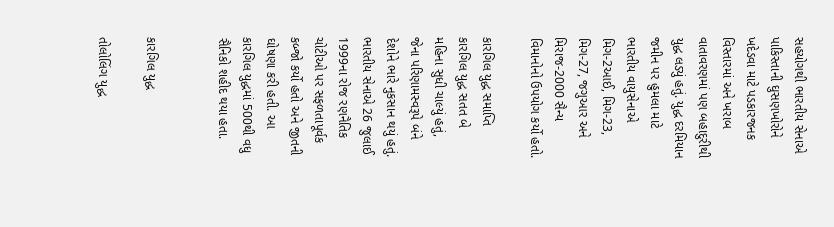સહયોગથી ભારતીય સેનાએ પાકિસ્તાની ઘુસણખોરોને ખદેડવા માટે પડકારજનક વિસ્તારમાં અને ખરાબ વાતાવરણમાં પણ બહાદુરીથી યુદ્ધ લડ્યું હતું. યુદ્ધ દરમિયાન જમીન પર હુમલા માટે ભારતીય વાયુસેનાએ મિગ-2આઈ, મિગ-23, મિગ-27, જગુઆર અને મિરાજ-2000 સૈન્ય વિમાનોનો ઉપયોગ કર્યો હતો.

કારગિલ યુદ્ધ સમાપ્તિ
કારગિલ યુદ્ધ સતત બે મહિના સુધી ચાલ્યું હતું, જેના પરિણામસ્વરૂપે બંને દેશોને ભારે નુકસાન થયું હતું. ભારતીય સેનાએ 26 જુલાઈ 1999ના રોજ રણનૈતિક ચોટીઓ પર સફળતાપૂર્વક કબ્જો કર્યો હતો અને જીતની ઘોષણા કરી હતી. આ કારગિલ યુદ્ધમાં 500થી વધુ સૈનિકો શહીદ થયા હતા.


કારગિલ યુદ્ધ

તોલોલિંગ યુદ્ધ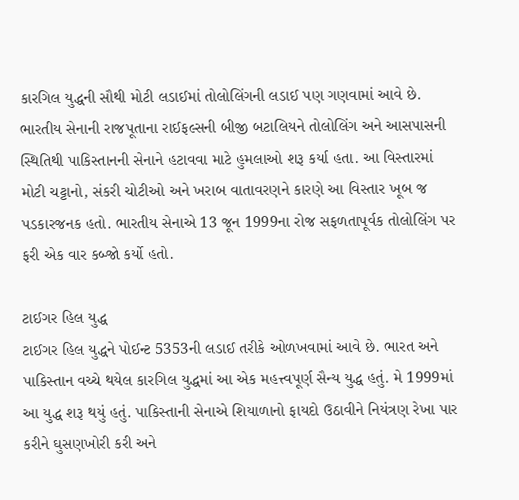કારગિલ યુદ્ધની સૌથી મોટી લડાઈમાં તોલોલિંગની લડાઈ પણ ગણવામાં આવે છે. ભારતીય સેનાની રાજપૂતાના રાઈફલ્સની બીજી બટાલિયને તોલોલિંગ અને આસપાસની સ્થિતિથી પાકિસ્તાનની સેનાને હટાવવા માટે હુમલાઓ શરૂ કર્યા હતા. આ વિસ્તારમાં મોટી ચટ્ટાનો, સંકરી ચોટીઓ અને ખરાબ વાતાવરણને કારણે આ વિસ્તાર ખૂબ જ પડકારજનક હતો. ભારતીય સેનાએ 13 જૂન 1999ના રોજ સફળતાપૂર્વક તોલોલિંગ પર ફરી એક વાર કબ્જો કર્યો હતો.

ટાઈગર હિલ યુદ્ધ
ટાઈગર હિલ યુદ્ધને પોઈન્ટ 5353ની લડાઈ તરીકે ઓળખવામાં આવે છે. ભારત અને પાકિસ્તાન વચ્ચે થયેલ કારગિલ યુદ્ધમાં આ એક મહત્ત્વપૂર્ણ સૈન્ય યુદ્ધ હતું. મે 1999માં આ યુદ્ધ શરૂ થયું હતું. પાકિસ્તાની સેનાએ શિયાળાનો ફાયદો ઉઠાવીને નિયંત્રણ રેખા પાર કરીને ઘુસણખોરી કરી અને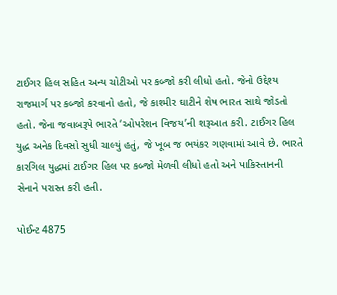ટાઈગર હિલ સહિત અન્ય ચોટીઓ પર કબ્જો કરી લીધો હતો. જેનો ઉદ્દેશ્ય રાજમાર્ગ પર કબ્જો કરવાનો હતો, જે કાશ્મીર ઘાટીને શેષ ભારત સાથે જોડતો હતો. જેના જવાબરૂપે ભારતે ‘ઓપરેશન વિજય’ની શરૂઆત કરી. ટાઈગર હિલ યુદ્ધ અનેક દિવસો સુધી ચાલ્યું હતું, જે ખૂબ જ ભયંકર ગણવામાં આવે છે. ભારતે કારગિલ યુદ્ધમાં ટાઈગર હિલ પર કબ્જો મેળવી લીધો હતો અને પાકિસ્તાનની સેનાને પરાસ્ત કરી હતી.

પોઈન્ટ 4875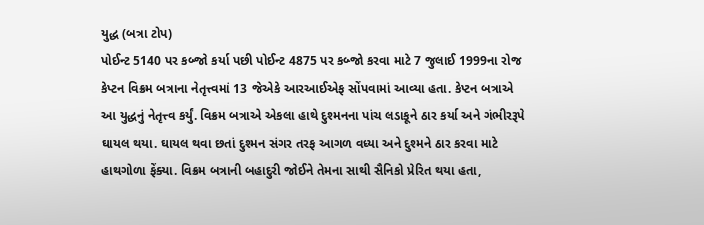યુદ્ધ (બત્રા ટોપ)
પોઈન્ટ 5140 પર કબ્જો કર્યા પછી પોઈન્ટ 4875 પર કબ્જો કરવા માટે 7 જુલાઈ 1999ના રોજ કેપ્ટન વિક્રમ બત્રાના નેતૃત્ત્વમાં 13 જેએકે આરઆઈએફ સોંપવામાં આવ્યા હતા. કેપ્ટન બત્રાએ આ યુદ્ધનું નેતૃત્ત્વ કર્યું. વિક્રમ બત્રાએ એકલા હાથે દુશ્મનના પાંચ લડાકૂને ઠાર કર્યા અને ગંભીરરૂપે ઘાયલ થયા. ઘાયલ થવા છતાં દુશ્મન સંગર તરફ આગળ વધ્યા અને દુશ્મને ઠાર કરવા માટે હાથગોળા ફેંક્યા. વિક્રમ બત્રાની બહાદુરી જોઈને તેમના સાથી સૈનિકો પ્રેરિત થયા હતા,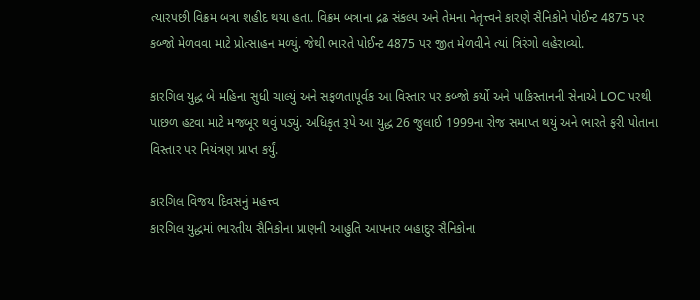ત્યારપછી વિક્રમ બત્રા શહીદ થયા હતા. વિક્રમ બત્રાના દ્રઢ સંકલ્પ અને તેમના નેતૃત્ત્વને કારણે સૈનિકોને પોઈન્ટ 4875 પર કબ્જો મેળવવા માટે પ્રોત્સાહન મળ્યું. જેથી ભારતે પોઈન્ટ 4875 પર જીત મેળવીને ત્યાં ત્રિરંગો લહેરાવ્યો.

કારગિલ યુદ્ધ બે મહિના સુધી ચાલ્યું અને સફળતાપૂર્વક આ વિસ્તાર પર કબ્જો કર્યો અને પાકિસ્તાનની સેનાએ LOC પરથી પાછળ હટવા માટે મજબૂર થવું પડ્યું. અધિકૃત રૂપે આ યુદ્ધ 26 જુલાઈ 1999ના રોજ સમાપ્ત થયું અને ભારતે ફરી પોતાના વિસ્તાર પર નિયંત્રણ પ્રાપ્ત કર્યું.

કારગિલ વિજય દિવસનું મહત્ત્વ
કારગિલ યુદ્ધમાં ભારતીય સૈનિકોના પ્રાણની આહુતિ આપનાર બહાદુર સૈનિકોના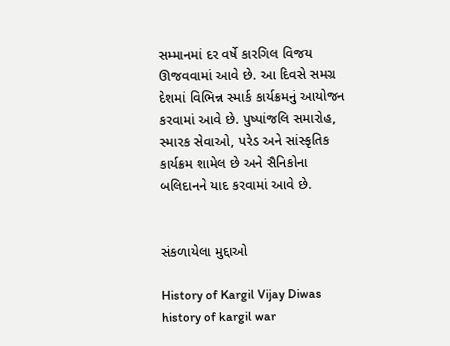સમ્માનમાં દર વર્ષે કારગિલ વિજય ઊજવવામાં આવે છે. આ દિવસે સમગ્ર દેશમાં વિભિન્ન સ્માર્ક કાર્યક્રમનું આયોજન કરવામાં આવે છે. પુષ્પાંજલિ સમારોહ, સ્મારક સેવાઓ, પરેડ અને સાંસ્કૃતિક કાર્યક્રમ શામેલ છે અને સૈનિકોના બલિદાનને યાદ કરવામાં આવે છે.


સંકળાયેલા મુદ્દાઓ

History of Kargil Vijay Diwas history of kargil war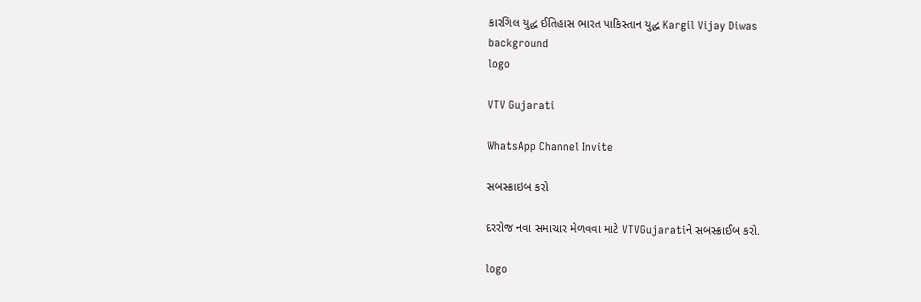કારગિલ યુદ્ધ ઈતિહાસ ભારત પાકિસ્તાન યુદ્ધ Kargil Vijay Diwas
background
logo

VTV Gujarati

WhatsApp Channel Invite

સબસ્ક્રાઇબ કરો

દરરોજ નવા સમાચાર મેળવવા માટે VTVGujaratiને સબસ્ક્રાઈબ કરો.

logo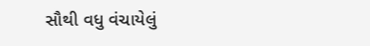સૌથી વધુ વંચાયેલું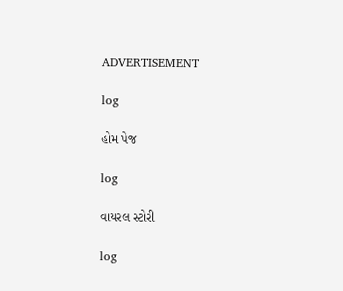ADVERTISEMENT

log

હોમ પેજ

log

વાયરલ સ્ટોરી

log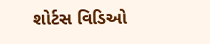શોર્ટસ વિડિઓ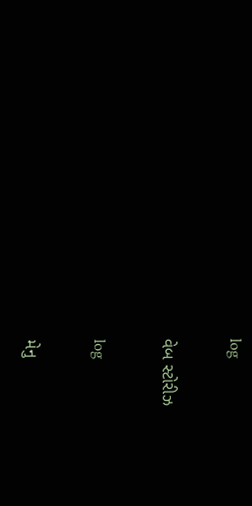log

વેબ સ્ટોરીઝ

log

મેનુ